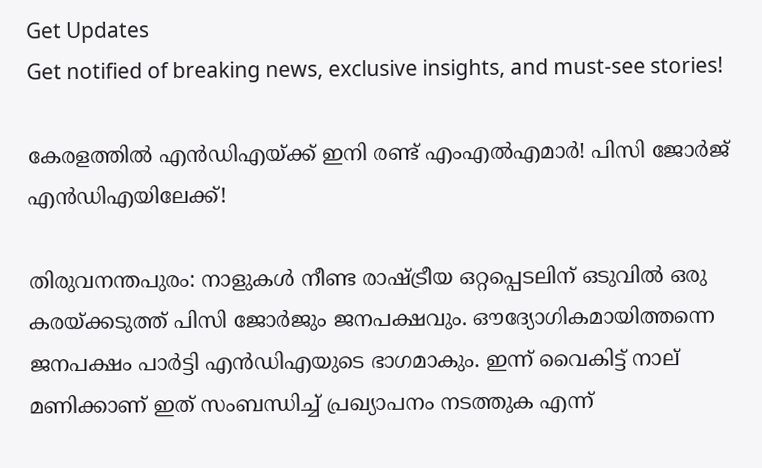Get Updates
Get notified of breaking news, exclusive insights, and must-see stories!

കേരളത്തിൽ എൻഡിഎയ്ക്ക് ഇനി രണ്ട് എംഎൽഎമാർ! പിസി ജോർജ് എൻഡിഎയിലേക്ക്!

തിരുവനന്തപുരം: നാളുകള്‍ നീണ്ട രാഷ്ട്രീയ ഒറ്റപ്പെടലിന് ഒടുവില്‍ ഒരു കരയ്ക്കടുത്ത് പിസി ജോര്‍ജും ജനപക്ഷവും. ഔദ്യോഗികമായിത്തന്നെ ജനപക്ഷം പാര്‍ട്ടി എന്‍ഡിഎയുടെ ഭാഗമാകും. ഇന്ന് വൈകിട്ട് നാല് മണിക്കാണ് ഇത് സംബന്ധിച്ച് പ്രഖ്യാപനം നടത്തുക എന്ന്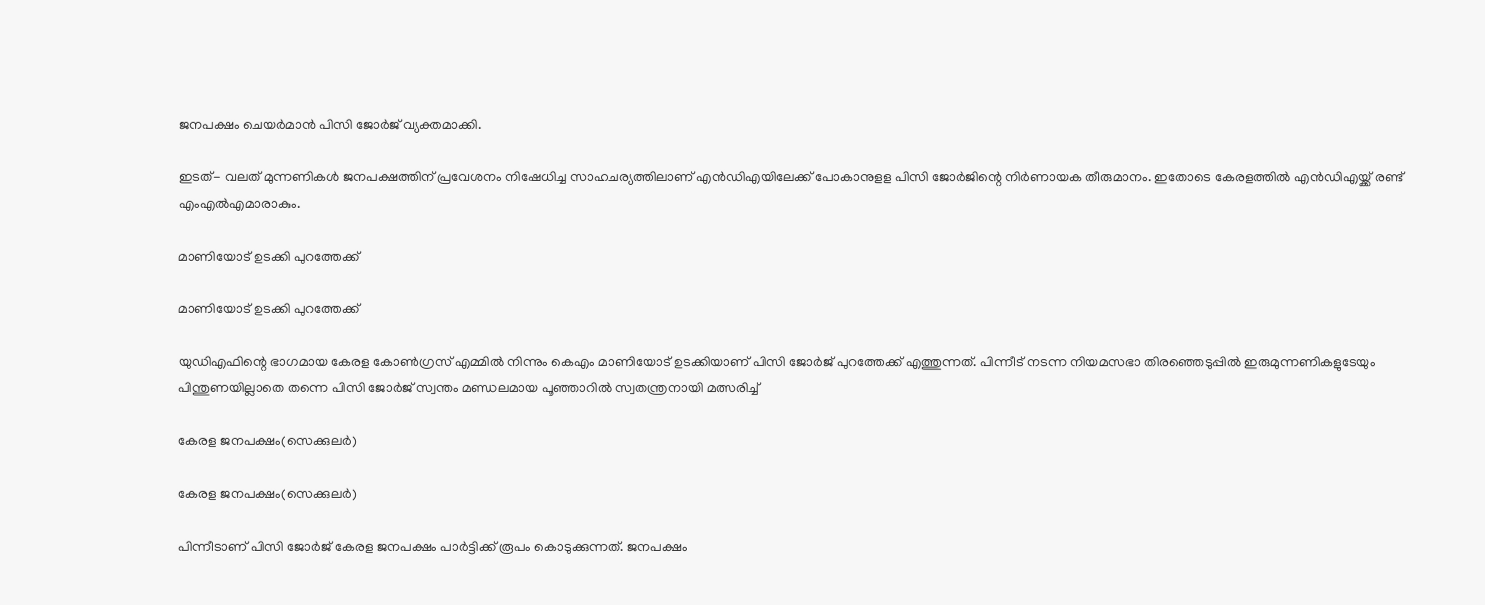ജനപക്ഷം ചെയർമാൻ പിസി ജോര്‍ജ് വ്യക്തമാക്കി.

ഇടത്- വലത് മുന്നണികള്‍ ജനപക്ഷത്തിന് പ്രവേശനം നിഷേധിച്ച സാഹചര്യത്തിലാണ് എന്‍ഡിഎയിലേക്ക് പോകാനുളള പിസി ജോര്‍ജിന്റെ നിര്‍ണായക തീരുമാനം. ഇതോടെ കേരളത്തില്‍ എന്‍ഡിഎയ്ക്ക് രണ്ട് എംഎല്‍എമാരാകും.

മാണിയോട് ഉടക്കി പുറത്തേക്ക്

മാണിയോട് ഉടക്കി പുറത്തേക്ക്

യുഡിഎഫിന്റെ ഭാഗമായ കേരള കോണ്‍ഗ്രസ് എമ്മില്‍ നിന്നും കെഎം മാണിയോട് ഉടക്കിയാണ് പിസി ജോര്‍ജ് പുറത്തേക്ക് എത്തുന്നത്. പിന്നീട് നടന്ന നിയമസഭാ തിരഞ്ഞെടുപ്പില്‍ ഇരുമുന്നണികളുടേയും പിന്തുണയില്ലാതെ തന്നെ പിസി ജോര്‍ജ് സ്വന്തം മണ്ഡലമായ പൂഞ്ഞാറില്‍ സ്വതന്ത്രനായി മത്സരിച്ച്

കേരള ജനപക്ഷം(സെക്കുലര്‍)

കേരള ജനപക്ഷം(സെക്കുലര്‍)

പിന്നീടാണ് പിസി ജോര്‍ജ് കേരള ജനപക്ഷം പാര്‍ട്ടിക്ക് രൂപം കൊടുക്കുന്നത്. ജനപക്ഷം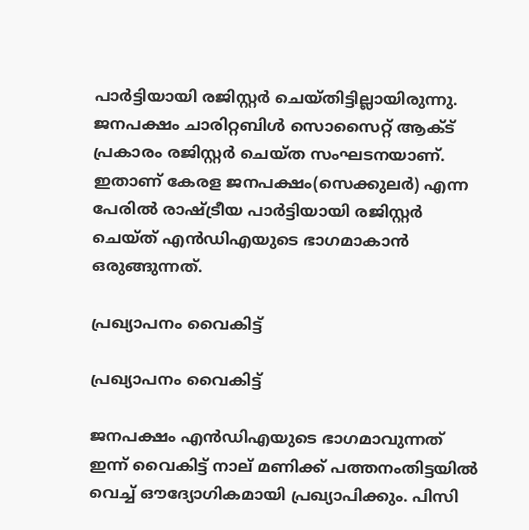പാര്‍ട്ടിയായി രജിസ്റ്റര്‍ ചെയ്തിട്ടില്ലായിരുന്നു. ജനപക്ഷം ചാരിറ്റബിള്‍ സൊസൈറ്റ് ആക്ട് പ്രകാരം രജിസ്റ്റര്‍ ചെയ്ത സംഘടനയാണ്. ഇതാണ് കേരള ജനപക്ഷം(സെക്കുലര്‍) എന്ന പേരില്‍ രാഷ്ട്രീയ പാര്‍ട്ടിയായി രജിസ്റ്റര്‍ ചെയ്ത് എന്‍ഡിഎയുടെ ഭാഗമാകാന്‍ ഒരുങ്ങുന്നത്.

പ്രഖ്യാപനം വൈകിട്ട്

പ്രഖ്യാപനം വൈകിട്ട്

ജനപക്ഷം എന്‍ഡിഎയുടെ ഭാഗമാവുന്നത് ഇന്ന് വൈകിട്ട് നാല് മണിക്ക് പത്തനംതിട്ടയില്‍ വെച്ച് ഔദ്യോഗികമായി പ്രഖ്യാപിക്കും. പിസി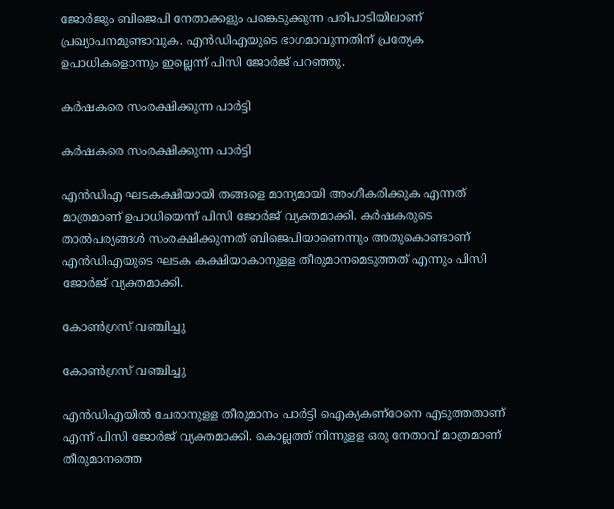ജോര്‍ജും ബിജെപി നേതാക്കളും പങ്കെടുക്കുന്ന പരിപാടിയിലാണ് പ്രഖ്യാപനമുണ്ടാവുക. എന്‍ഡിഎയുടെ ഭാഗമാവുന്നതിന് പ്രത്യേക ഉപാധികളൊന്നും ഇല്ലെന്ന് പിസി ജോര്‍ജ് പറഞ്ഞു.

കർഷകരെ സംരക്ഷിക്കുന്ന പാർട്ടി

കർഷകരെ സംരക്ഷിക്കുന്ന പാർട്ടി

എന്‍ഡിഎ ഘടകക്ഷിയായി തങ്ങളെ മാന്യമായി അംഗീകരിക്കുക എന്നത് മാത്രമാണ് ഉപാധിയെന്ന് പിസി ജോര്‍ജ് വ്യക്തമാക്കി. കര്‍ഷകരുടെ താല്‍പര്യങ്ങള്‍ സംരക്ഷിക്കുന്നത് ബിജെപിയാണെന്നും അതുകൊണ്ടാണ് എന്‍ഡിഎയുടെ ഘടക കക്ഷിയാകാനുളള തീരുമാനമെടുത്തത് എന്നും പിസി ജോര്‍ജ് വ്യക്തമാക്കി.

കോൺഗ്രസ് വഞ്ചിച്ചു

കോൺഗ്രസ് വഞ്ചിച്ചു

എന്‍ഡിഎയില്‍ ചേരാനുളള തീരുമാനം പാര്‍ട്ടി ഐക്യകണ്‌ഠേനെ എടുത്തതാണ് എന്ന് പിസി ജോര്‍ജ് വ്യക്തമാക്കി. കൊല്ലത്ത് നിന്നുളള ഒരു നേതാവ് മാത്രമാണ് തീരുമാനത്തെ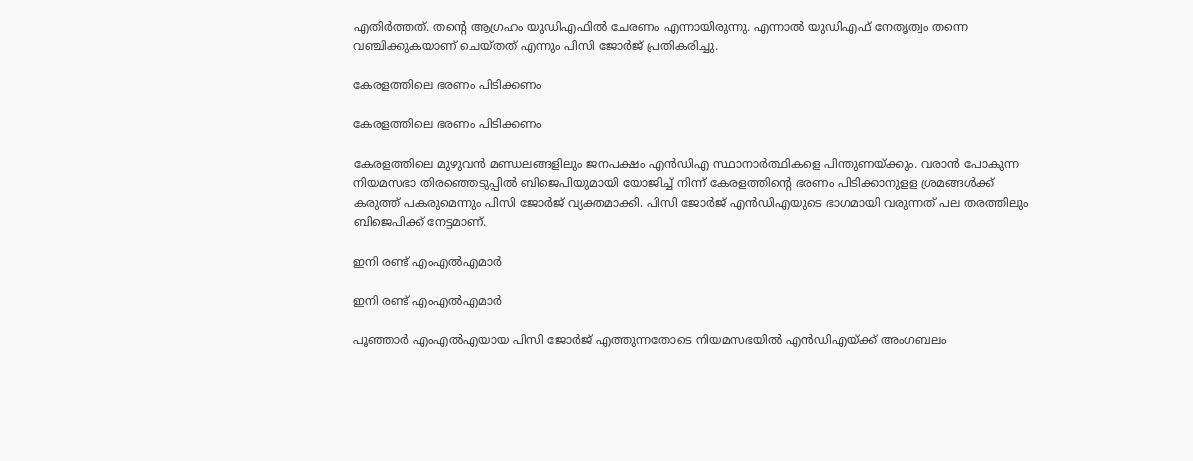എതിര്‍ത്തത്. തന്റെ ആഗ്രഹം യുഡിഎഫില്‍ ചേരണം എന്നായിരുന്നു. എന്നാല്‍ യുഡിഎഫ് നേതൃത്വം തന്നെ വഞ്ചിക്കുകയാണ് ചെയ്തത് എന്നും പിസി ജോര്‍ജ് പ്രതികരിച്ചു.

കേരളത്തിലെ ഭരണം പിടിക്കണം

കേരളത്തിലെ ഭരണം പിടിക്കണം

കേരളത്തിലെ മുഴുവന്‍ മണ്ഡലങ്ങളിലും ജനപക്ഷം എന്‍ഡിഎ സ്ഥാനാര്‍ത്ഥികളെ പിന്തുണയ്ക്കും. വരാന്‍ പോകുന്ന നിയമസഭാ തിരഞ്ഞെടുപ്പില്‍ ബിജെപിയുമായി യോജിച്ച് നിന്ന് കേരളത്തിന്റെ ഭരണം പിടിക്കാനുളള ശ്രമങ്ങള്‍ക്ക് കരുത്ത് പകരുമെന്നും പിസി ജോര്‍ജ് വ്യക്തമാക്കി. പിസി ജോര്‍ജ് എന്‍ഡിഎയുടെ ഭാഗമായി വരുന്നത് പല തരത്തിലും ബിജെപിക്ക് നേട്ടമാണ്.

ഇനി രണ്ട് എംഎൽഎമാർ

ഇനി രണ്ട് എംഎൽഎമാർ

പൂഞ്ഞാര്‍ എംഎല്‍എയായ പിസി ജോര്‍ജ് എത്തുന്നതോടെ നിയമസഭയില്‍ എന്‍ഡിഎയ്ക്ക് അംഗബലം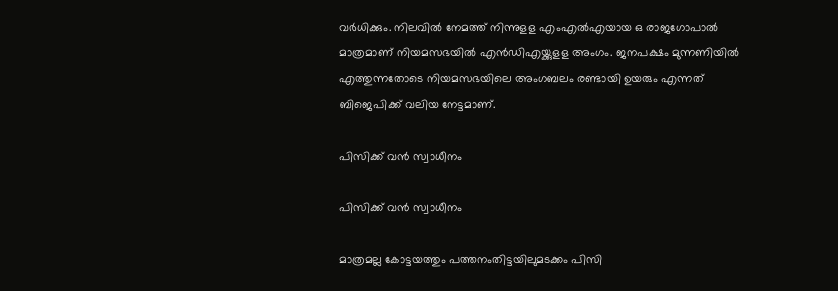വര്‍ധിക്കും. നിലവില്‍ നേമത്ത് നിന്നുളള എംഎല്‍എയായ ഒ രാജഗോപാല്‍ മാത്രമാണ് നിയമസഭയില്‍ എന്‍ഡിഎയ്ക്കുളള അംഗം. ജനപക്ഷം മുന്നണിയില്‍ എത്തുന്നതോടെ നിയമസഭയിലെ അംഗബലം രണ്ടായി ഉയരും എന്നത് ബിജെപിക്ക് വലിയ നേട്ടമാണ്.

പിസിക്ക് വൻ സ്വാധീനം

പിസിക്ക് വൻ സ്വാധീനം

മാത്രമല്ല കോട്ടയത്തും പത്തനംതിട്ടയിലുമടക്കം പിസി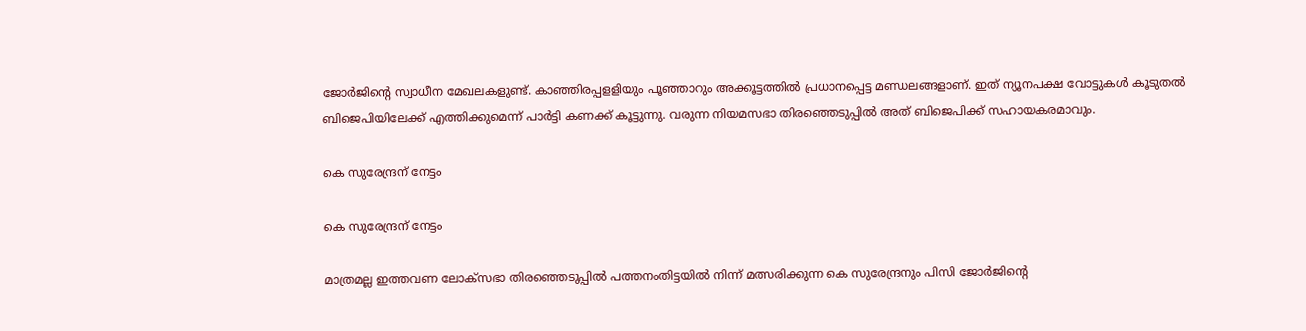ജോര്‍ജിന്റെ സ്വാധീന മേഖലകളുണ്ട്. കാഞ്ഞിരപ്പളളിയും പൂഞ്ഞാറും അക്കൂട്ടത്തില്‍ പ്രധാനപ്പെട്ട മണ്ഡലങ്ങളാണ്. ഇത് ന്യൂനപക്ഷ വോട്ടുകള്‍ കൂടുതല്‍ ബിജെപിയിലേക്ക് എത്തിക്കുമെന്ന് പാര്‍ട്ടി കണക്ക് കൂട്ടുന്നു. വരുന്ന നിയമസഭാ തിരഞ്ഞെടുപ്പില്‍ അത് ബിജെപിക്ക് സഹായകരമാവും.

കെ സുരേന്ദ്രന് നേട്ടം

കെ സുരേന്ദ്രന് നേട്ടം

മാത്രമല്ല ഇത്തവണ ലോക്‌സഭാ തിരഞ്ഞെടുപ്പില്‍ പത്തനംതിട്ടയില്‍ നിന്ന് മത്സരിക്കുന്ന കെ സുരേന്ദ്രനും പിസി ജോര്‍ജിന്റെ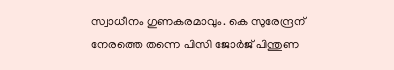സ്വാധീനം ഗുണകരമാവും. കെ സുരേന്ദ്രന് നേരത്തെ തന്നെ പിസി ജോര്‍ജ് പിന്തുണ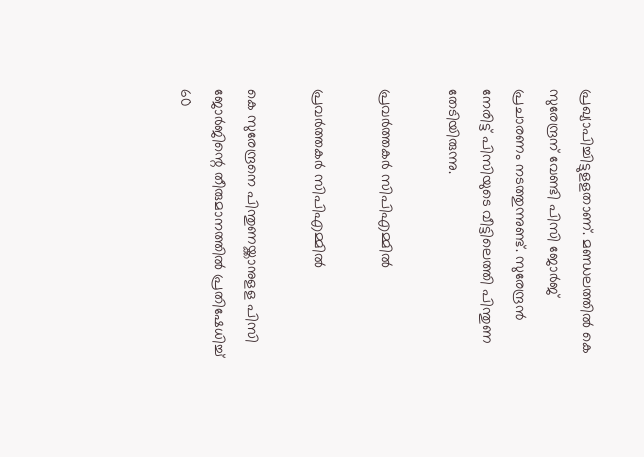പ്രഖ്യാപിച്ചിട്ടുളളതാണ്. മണ്ഡലത്തില്‍ കെ സുരേന്ദ്രന് വേണ്ടി പിസി ജോര്‍ജ് പ്രചാരണം നടത്തുന്നുണ്ട്. സുരേന്ദ്രന്‍ നേരിട്ട് പിസിയുടെ വീട്ടിലെത്തി പിന്തുണ തേടിയിരുന്നു.

പ്രവർത്തകർ സിപിഎമ്മിൽ

പ്രവർത്തകർ സിപിഎമ്മിൽ

കെ സുരേന്ദ്രനെ പിന്തുണയ്ക്കാനുളള പിസി ജോര്‍ജിന്റെ തീരുമാനത്തില്‍ പ്രതിഷേധിച്ച് 60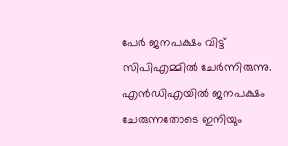പേര്‍ ജനപക്ഷം വിട്ട് സിപിഎമ്മില്‍ ചേര്‍ന്നിരുന്നു. എന്‍ഡിഎയില്‍ ജനപക്ഷം ചേരുന്നതോടെ ഇനിയും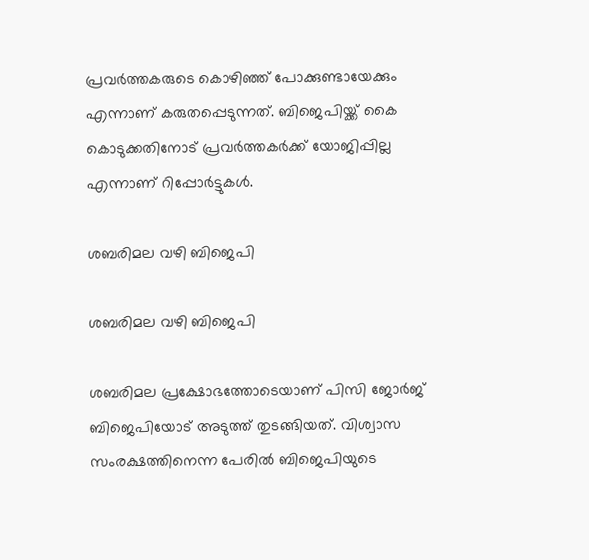പ്രവര്‍ത്തകരുടെ കൊഴിഞ്ഞ് പോക്കുണ്ടായേക്കും എന്നാണ് കരുതപ്പെടുന്നത്. ബിജെപിയ്ക്ക് കൈ കൊടുക്കതിനോട് പ്രവര്‍ത്തകര്‍ക്ക് യോജിപ്പില്ല എന്നാണ് റിപ്പോര്‍ട്ടുകള്‍.

ശബരിമല വഴി ബിജെപി

ശബരിമല വഴി ബിജെപി

ശബരിമല പ്രക്ഷോഭത്തോടെയാണ് പിസി ജോര്‍ജ് ബിജെപിയോട് അടുത്ത് തുടങ്ങിയത്. വിശ്വാസ സംരക്ഷത്തിനെന്ന പേരില്‍ ബിജെപിയുടെ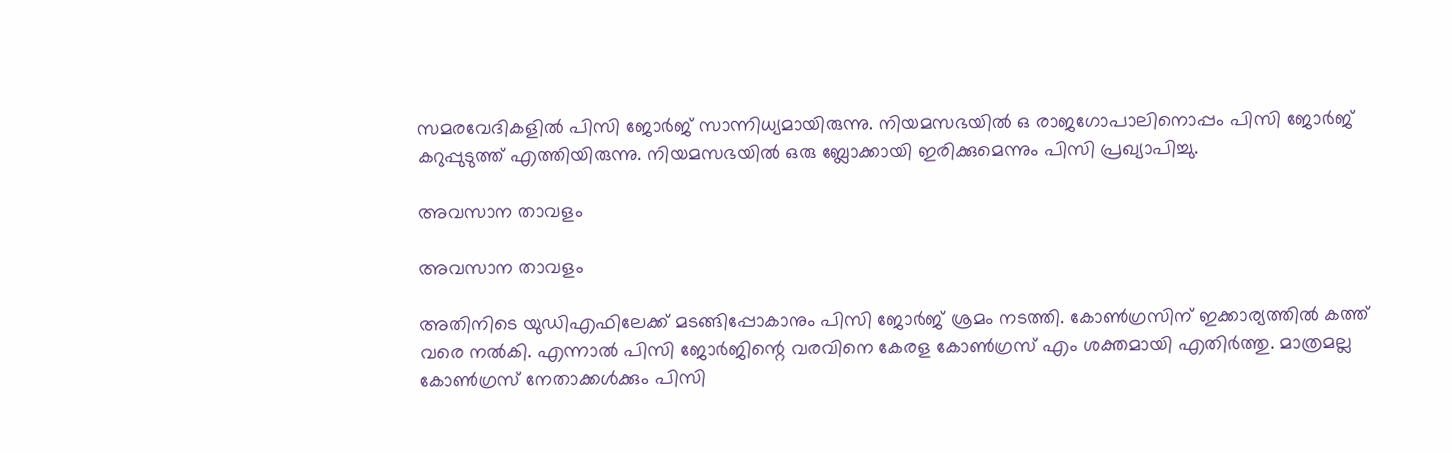സമരവേദികളില്‍ പിസി ജോര്‍ജ് സാന്നിധ്യമായിരുന്നു. നിയമസഭയില്‍ ഒ രാജഗോപാലിനൊപ്പം പിസി ജോര്‍ജ് കറുപ്പുടുത്ത് എത്തിയിരുന്നു. നിയമസഭയില്‍ ഒരു ബ്ലോക്കായി ഇരിക്കുമെന്നും പിസി പ്രഖ്യാപിച്ചു.

അവസാന താവളം

അവസാന താവളം

അതിനിടെ യുഡിഎഫിലേക്ക് മടങ്ങിപ്പോകാനും പിസി ജോര്‍ജ് ശ്രമം നടത്തി. കോണ്‍ഗ്രസിന് ഇക്കാര്യത്തില്‍ കത്ത് വരെ നല്‍കി. എന്നാല്‍ പിസി ജോര്‍ജിന്റെ വരവിനെ കേരള കോണ്‍ഗ്രസ് എം ശക്തമായി എതിര്‍ത്തു. മാത്രമല്ല കോണ്‍ഗ്രസ് നേതാക്കള്‍ക്കും പിസി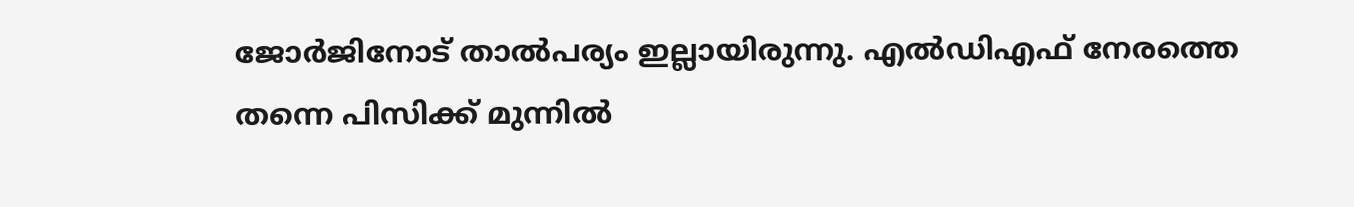ജോര്‍ജിനോട് താല്‍പര്യം ഇല്ലായിരുന്നു. എല്‍ഡിഎഫ് നേരത്തെ തന്നെ പിസിക്ക് മുന്നില്‍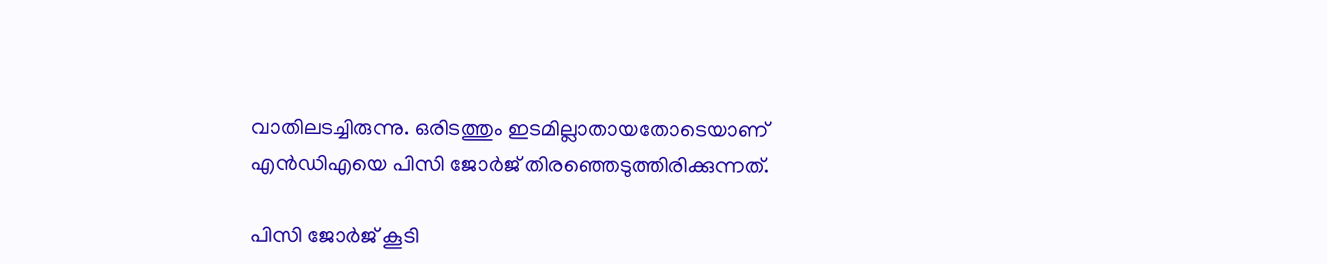വാതിലടച്ചിരുന്നു. ഒരിടത്തും ഇടമില്ലാതായതോടെയാണ് എന്‍ഡിഎയെ പിസി ജോര്‍ജ് തിരഞ്ഞെടുത്തിരിക്കുന്നത്.

പിസി ജോർജ് കൂടി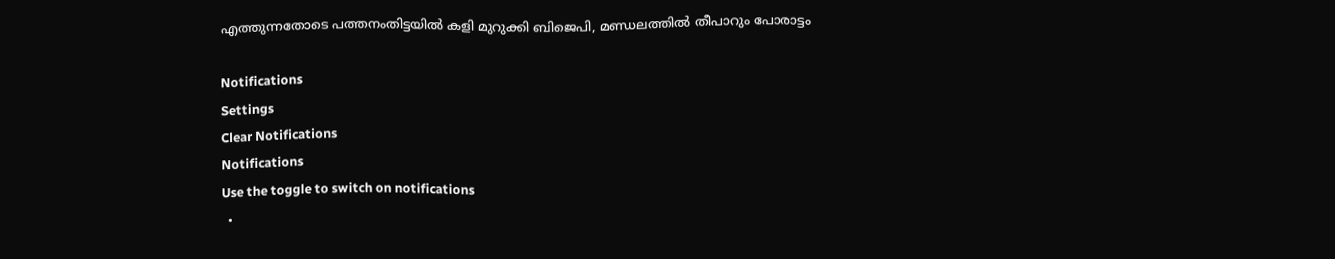എത്തുന്നതോടെ പത്തനംതിട്ടയിൽ കളി മുറുക്കി ബിജെപി, മണ്ഡലത്തിൽ തീപാറും പോരാട്ടം

Notifications
Settings
Clear Notifications
Notifications
Use the toggle to switch on notifications
  •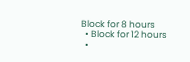Block for 8 hours
  • Block for 12 hours
  •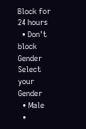Block for 24 hours
  • Don't block
Gender
Select your Gender
  • Male
  •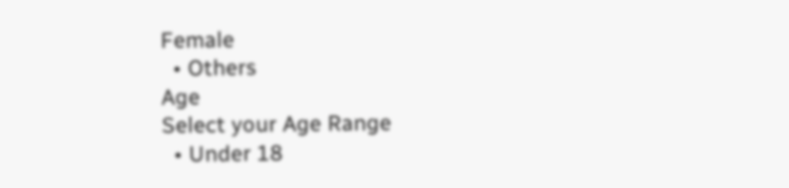Female
  • Others
Age
Select your Age Range
  • Under 18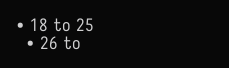• 18 to 25
  • 26 to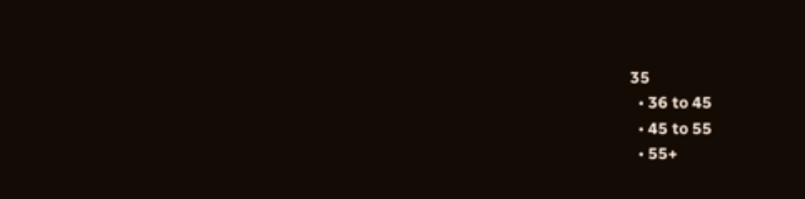35
  • 36 to 45
  • 45 to 55
  • 55+